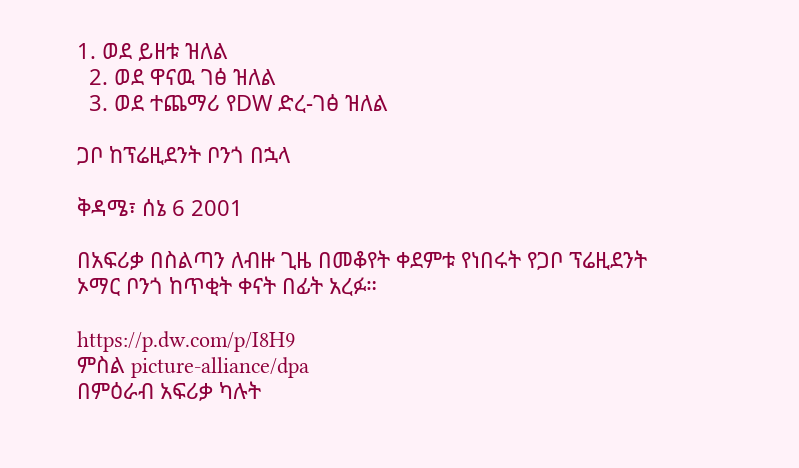1. ወደ ይዘቱ ዝለል
  2. ወደ ዋናዉ ገፅ ዝለል
  3. ወደ ተጨማሪ የDW ድረ-ገፅ ዝለል

ጋቦ ከፕሬዚደንት ቦንጎ በኋላ

ቅዳሜ፣ ሰኔ 6 2001

በአፍሪቃ በስልጣን ለብዙ ጊዜ በመቆየት ቀደምቱ የነበሩት የጋቦ ፕሬዚደንት ኦማር ቦንጎ ከጥቂት ቀናት በፊት አረፉ።

https://p.dw.com/p/I8H9
ምስል picture-alliance/dpa
በምዕራብ አፍሪቃ ካሉት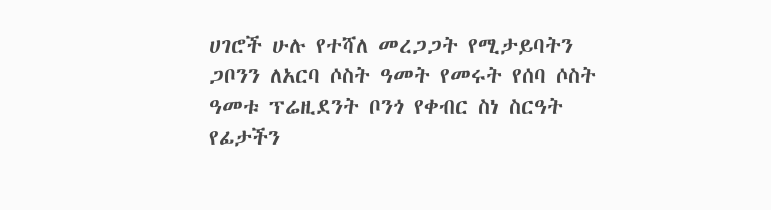ሀገሮች ሁሉ የተሻለ መረጋጋት የሚታይባትን ጋቦንን ለአርባ ሶስት ዓመት የመሩት የሰባ ሶስት ዓመቱ ፕሬዚደንት ቦንጎ የቀብር ስነ ስርዓት የፊታችን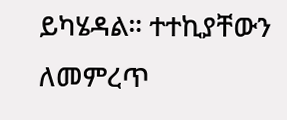ይካሄዳል። ተተኪያቸውን ለመምረጥ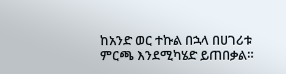ከአንድ ወር ተኩል በኋላ በሀገሪቱ ምርጫ እንደሚካሄድ ይጠበቃል።